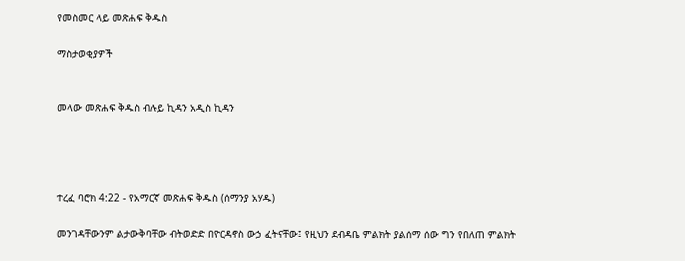የመስመር ላይ መጽሐፍ ቅዱስ

ማስታወቂያዎች


መላው መጽሐፍ ቅዱስ ብሉይ ኪዳን አዲስ ኪዳን




ተረፈ ባሮክ 4:22 - የአማርኛ መጽሐፍ ቅዱስ (ሰማንያ አሃዱ)

መንገዳቸውንም ልታውቅባቸው ብትወድድ በዮርዳኖስ ውኃ ፈትናቸው፤ የዚህን ደብዳቤ ምልክት ያልሰማ ሰው ግን የበለጠ ምልክት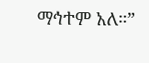ማኅተም አለ።”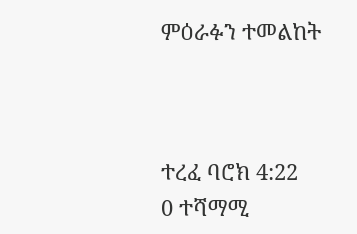ምዕራፉን ተመልከት



ተረፈ ባሮክ 4:22
0 ተሻማሚ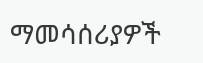ማመሳሰሪያዎች